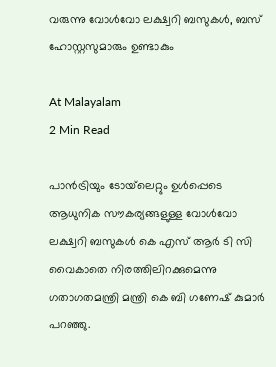വരുന്നു വോൾവോ ലക്ഷ്വറി ബസുകൾ, ബസ് ഹോസ്റ്റസുമാരും ഉണ്ടാകും

At Malayalam
2 Min Read

പാൻട്രിയും ടോയ്‌ലെറ്റും ഉൾപ്പെടെ ആധുനിക സൗകര്യങ്ങളുള്ള വോൾവോ ലക്ഷ്വറി ബസുകൾ കെ എസ് ആർ ടി സി വൈകാതെ നിരത്തിലിറക്കുമെന്നു ഗതാഗതമന്ത്രി മന്ത്രി കെ ബി ഗണേഷ് കുമാർ പറഞ്ഞു.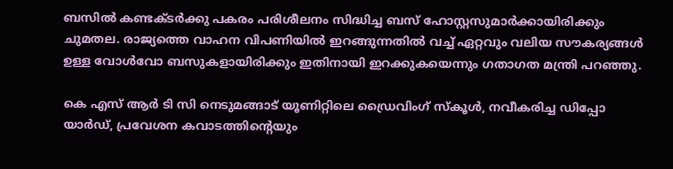ബസിൽ കണ്ടക്ടർക്കു പകരം പരിശീലനം സിദ്ധിച്ച ബസ് ഹോസ്റ്റസുമാർക്കായിരിക്കും ചുമതല. രാജ്യത്തെ വാഹന വിപണിയിൽ ഇറങ്ങുന്നതിൽ വച്ച് ഏറ്റവും വലിയ സൗകര്യങ്ങൾ ഉള്ള വോൾവോ ബസുകളായിരിക്കും ഇതിനായി ഇറക്കുകയെന്നും ഗതാഗത മന്ത്രി പറഞ്ഞു.

കെ എസ് ആർ ടി സി നെടുമങ്ങാട് യൂണിറ്റിലെ ഡ്രൈവിംഗ് സ്കൂൾ, നവീകരിച്ച ഡിപ്പോ യാർഡ്, പ്രവേശന കവാടത്തിന്‍റെയും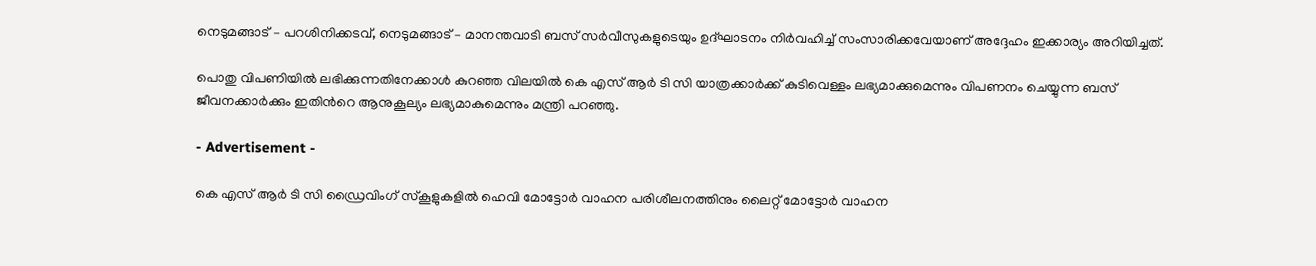നെടുമങ്ങാട് – പറശിനിക്കടവ്, നെടുമങ്ങാട് – മാനന്തവാടി ബസ് സർവീസുകളുടെയും ഉദ്ഘാടനം നിർവഹിച്ച് സംസാരിക്കവേയാണ് അദ്ദേഹം ഇക്കാര്യം അറിയിച്ചത്.

പൊതു വിപണിയിൽ ലഭിക്കുന്നതിനേക്കാൾ കുറഞ്ഞ വിലയിൽ കെ എസ് ആർ ടി സി യാത്രക്കാർക്ക് കുടിവെള്ളം ലഭ്യമാക്കുമെന്നും വിപണനം ചെയ്യുന്ന ബസ് ജീവനക്കാർക്കും ഇതിന്‍റെ ആനുകൂല്യം ലഭ്യമാകുമെന്നും മന്ത്രി പറഞ്ഞു.

- Advertisement -

കെ എസ് ആർ ടി സി ഡ്രൈവിംഗ് സ്കൂളുകളിൽ ഹെവി മോട്ടോർ വാഹന പരിശീലനത്തിനും ലൈറ്റ് മോട്ടോർ വാഹന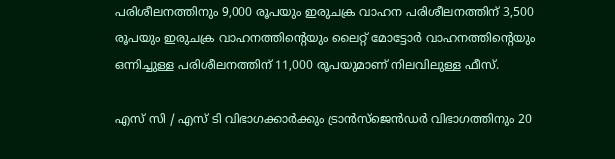പരിശീലനത്തിനും 9,000 രൂപയും ഇരുചക്ര വാഹന പരിശീലനത്തിന് 3,500 രൂപയും ഇരുചക്ര വാഹനത്തിന്‍റെയും ലൈറ്റ് മോട്ടോർ വാഹനത്തിന്‍റെയും ഒന്നിച്ചുള്ള പരിശീലനത്തിന് 11,000 രൂപയുമാണ് നിലവിലുള്ള ഫീസ്.

എസ്‌ സി / എസ്‌ ടി വിഭാഗക്കാർക്കും ട്രാൻസ്ജെൻഡർ വിഭാഗത്തിനും 20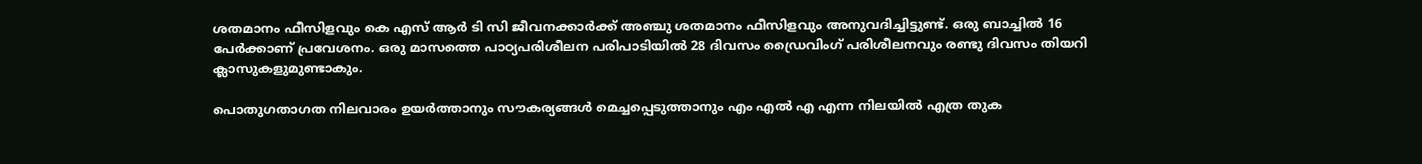ശതമാനം ഫീസിളവും കെ എസ് ആർ ടി സി ജീവനക്കാർക്ക് അഞ്ചു ശതമാനം ഫീസിളവും അനുവദിച്ചിട്ടുണ്ട്. ഒരു ബാച്ചിൽ 16 പേർക്കാണ് പ്രവേശനം. ഒരു മാസത്തെ പാഠ്യപരിശീലന പരിപാടിയിൽ 28 ദിവസം ഡ്രൈവിംഗ് പരിശീലനവും രണ്ടു ദിവസം തിയറി ക്ലാസുകളുമുണ്ടാകും.

പൊതുഗതാഗത നിലവാരം ഉയർത്താനും സൗകര്യങ്ങൾ മെച്ചപ്പെടുത്താനും എം എൽ എ എന്ന നിലയിൽ എത്ര തുക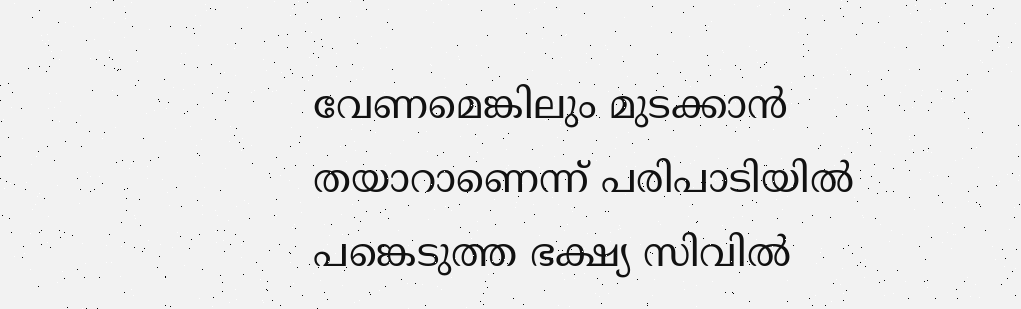വേണമെങ്കിലും മുടക്കാൻ തയാറാണെന്ന് പരിപാടിയിൽ പങ്കെടുത്ത ഭക്ഷ്യ സിവിൽ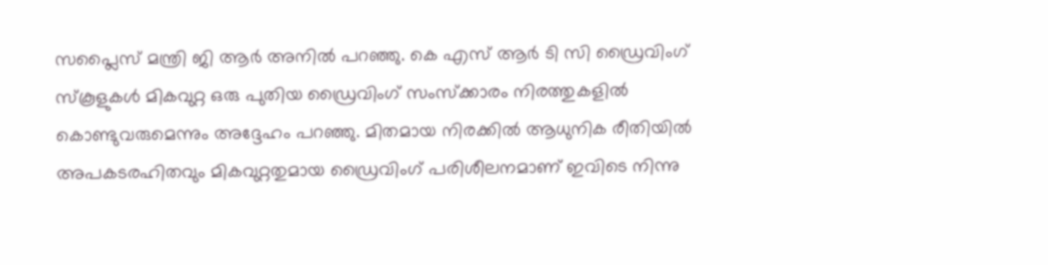സപ്ലൈസ് മന്ത്രി ജി ആർ അനിൽ പറഞ്ഞു. കെ എസ് ആർ ടി സി ഡ്രൈവിംഗ് സ്കൂളുകൾ മികവുറ്റ ഒരു പുതിയ ഡ്രൈവിംഗ് സംസ്ക്കാരം നിരത്തുകളിൽ കൊണ്ടുവരുമെന്നും അദ്ദേഹം പറഞ്ഞു. മിതമായ നിരക്കിൽ ആധുനിക രീതിയിൽ അപകടരഹിതവും മികവുറ്റതുമായ ഡ്രൈവിംഗ് പരിശീലനമാണ് ഇവിടെ നിന്നു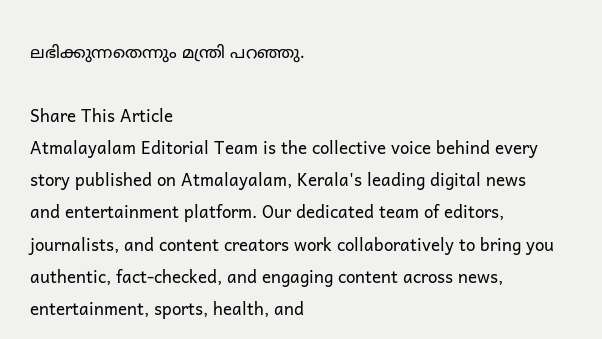ലഭിക്കുന്നതെന്നും മന്ത്രി പറഞ്ഞു.

Share This Article
Atmalayalam Editorial Team is the collective voice behind every story published on Atmalayalam, Kerala's leading digital news and entertainment platform. Our dedicated team of editors, journalists, and content creators work collaboratively to bring you authentic, fact-checked, and engaging content across news, entertainment, sports, health, and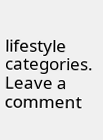lifestyle categories.
Leave a comment